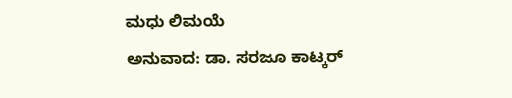ಮಧು ಲಿಮಯೆ
ಅನುವಾದ: ಡಾ. ಸರಜೂ ಕಾಟ್ಕರ್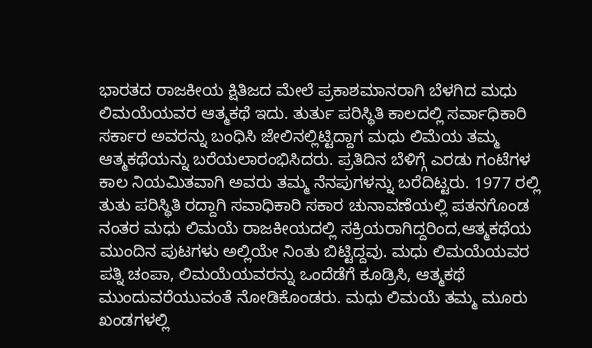ಭಾರತದ ರಾಜಕೀಯ ಕ್ಷಿತಿಜದ ಮೇಲೆ ಪ್ರಕಾಶಮಾನರಾಗಿ ಬೆಳಗಿದ ಮಧು ಲಿಮಯೆಯವರ ಆತ್ಮಕಥೆ ಇದು. ತುರ್ತು ಪರಿಸ್ಥಿತಿ ಕಾಲದಲ್ಲಿ ಸರ್ವಾಧಿಕಾರಿ ಸರ್ಕಾರ ಅವರನ್ನು ಬಂಧಿಸಿ ಜೇಲಿನಲ್ಲಿಟ್ಟಿದ್ದಾಗ ಮಧು ಲಿಮೆಯ ತಮ್ಮ ಆತ್ಮಕಥೆಯನ್ನು ಬರೆಯಲಾರಂಭಿಸಿದರು. ಪ್ರತಿದಿನ ಬೆಳಿಗ್ಗೆ ಎರಡು ಗಂಟೆಗಳ ಕಾಲ ನಿಯಮಿತವಾಗಿ ಅವರು ತಮ್ಮ ನೆನಪುಗಳನ್ನು ಬರೆದಿಟ್ಟರು. 1977 ರಲ್ಲಿ ತುತು ಪರಿಸ್ಥಿತಿ ರದ್ದಾಗಿ ಸವಾಧಿಕಾರಿ ಸಕಾರ ಚುನಾವಣೆಯಲ್ಲಿ ಪತನಗೊಂಡ ನಂತರ ಮಧು ಲಿಮಯೆ ರಾಜಕೀಯದಲ್ಲಿ ಸಕ್ರಿಯರಾಗಿದ್ದರಿಂದ,ಆತ್ಮಕಥೆಯ ಮುಂದಿನ ಪುಟಗಳು ಅಲ್ಲಿಯೇ ನಿಂತು ಬಿಟ್ಟಿದ್ದವು. ಮಧು ಲಿಮಯೆಯವರ ಪತ್ನಿ ಚಂಪಾ, ಲಿಮಯೆಯವರನ್ನು ಒಂದೆಡೆಗೆ ಕೂಡ್ರಿಸಿ, ಆತ್ಮಕಥೆ ಮುಂದುವರೆಯುವಂತೆ ನೋಡಿಕೊಂಡರು. ಮಧು ಲಿಮಯೆ ತಮ್ಮ ಮೂರು ಖಂಡಗಳಲ್ಲಿ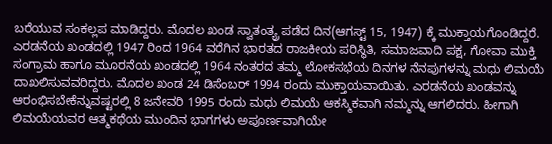ಬರೆಯುವ ಸಂಕಲ್ಲಪ ಮಾಡಿದ್ದರು. ಮೊದಲ ಖಂಡ ಸ್ವಾತಂತ್ಯ್ರ ಪಡೆದ ದಿನ(ಆಗಸ್ಟ್ 15, 1947) ಕ್ಕೆ ಮುಕ್ತಾಯಗೊಂಡಿದ್ದರೆ. ಎರಡನೆಯ ಖಂಡದಲ್ಲಿ 1947 ರಿಂದ 1964 ವರೆಗಿನ ಭಾರತದ ರಾಜಕೀಯ ಪರಿಸ್ಥಿತಿ, ಸಮಾಜವಾದಿ ಪಕ್ಷ, ಗೋವಾ ಮುಕ್ತಿ ಸಂಗ್ರಾಮ ಹಾಗೂ ಮೂರನೆಯ ಖಂಡದಲ್ಲಿ 1964 ನಂತರದ ತಮ್ಮ ಲೋಕಸಭೆಯ ದಿನಗಳ ನೆನಪುಗಳನ್ನು ಮಧು ಲಿಮಯೆ ದಾಖಲಿಸುವವರಿದ್ದರು. ಮೊದಲ ಖಂಡ 24 ಡಿಸೆಂಬರ್ 1994 ರಂದು ಮುಕ್ತಾಯವಾಯಿತು. ಎರಡನೆಯ ಖಂಡವನ್ನು ಆರಂಭಿಸಬೇಕೆನ್ನುವಷ್ಟರಲ್ಲಿ 8 ಜನೇವರಿ 1995 ರಂದು ಮಧು ಲಿಮಯೆ ಆಕಸ್ಮಿಕವಾಗಿ ನಮ್ಮನ್ನು ಆಗಲಿದರು. ಹೀಗಾಗಿ ಲಿಮಯೆಯವರ ಆತ್ಮಕಥೆಯ ಮುಂದಿನ ಭಾಗಗಳು ಅಪೂರ್ಣವಾಗಿಯೇ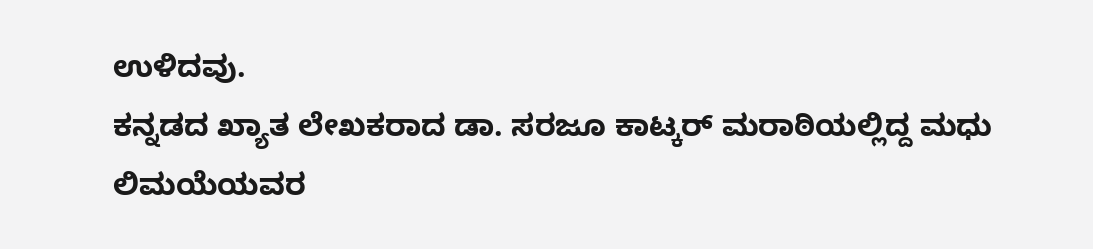ಉಳಿದವು.
ಕನ್ನಡದ ಖ್ಯಾತ ಲೇಖಕರಾದ ಡಾ. ಸರಜೂ ಕಾಟ್ಕರ್ ಮರಾಠಿಯಲ್ಲಿದ್ದ ಮಧು ಲಿಮಯೆಯವರ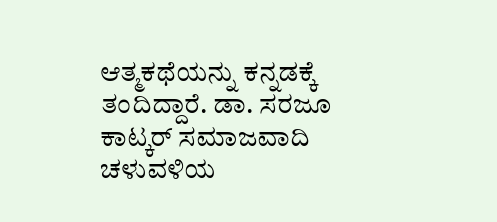ಆತ್ಮಕಥೆಯನ್ನು ಕನ್ನಡಕ್ಕೆ ತಂದಿದ್ದಾರೆ. ಡಾ. ಸರಜೂ ಕಾಟ್ಕರ್ ಸಮಾಜವಾದಿ ಚಳುವಳಿಯ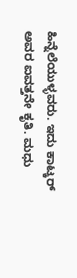ಹಿನ್ನೆಲೆಯುಳ್ಳವರು. ಇದು ಕಾಟ್ಕರ್ ಅವರ ಐವತ್ತನೇ ಕೃತಿ. ಮಧು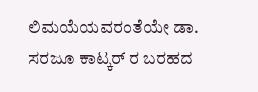ಲಿಮಯೆಯವರಂತೆಯೇ ಡಾ. ಸರಜೂ ಕಾಟ್ಕರ್ ರ ಬರಹದ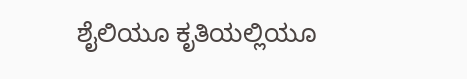ಶೈಲಿಯೂ ಕೃತಿಯಲ್ಲಿಯೂ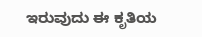ಇರುವುದು ಈ ಕೃತಿಯ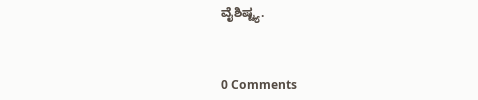ವೈಶಿಷ್ಟ್ಯ.



0 Comments